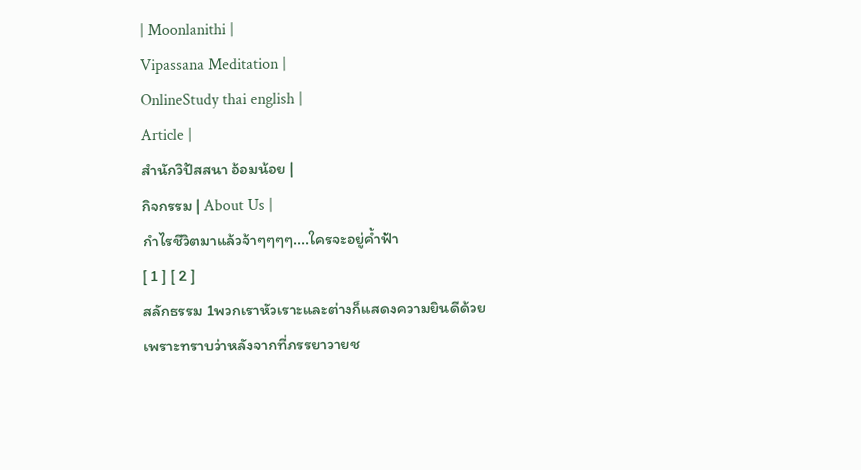| Moonlanithi |
Vipassana Meditation |
OnlineStudy thai english |
Article |
สำนักวิปัสสนา อ้อมน้อย |
กิจกรรม | About Us |
กำไรชีวิตมาแล้วจ้าๆๆๆๆ....ใครจะอยู่ค้ำฟ้า
[ 1 ] [ 2 ]
สลักธรรม 1พวกเราหัวเราะและต่างก็แสดงความยินดีด้วย
เพราะทราบว่าหลังจากที่ภรรยาวายช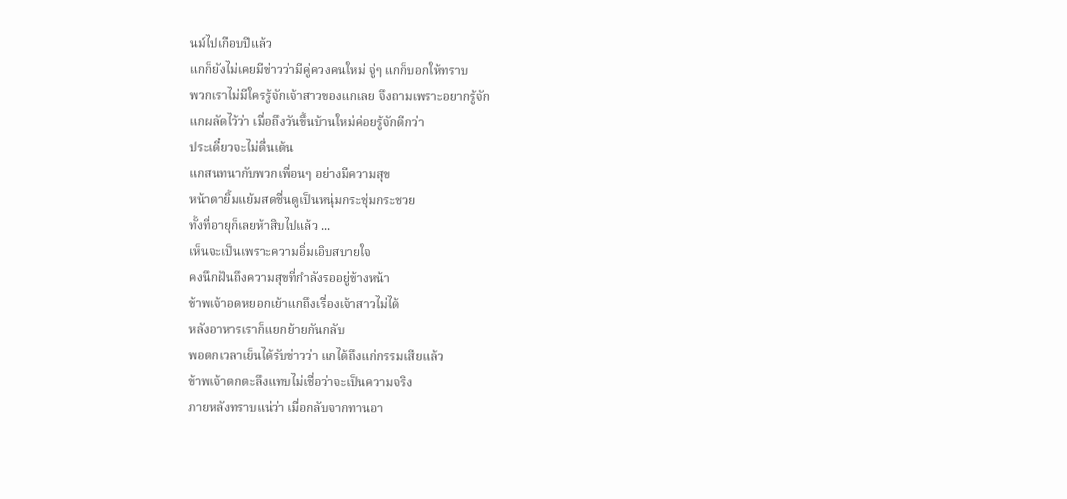นม์ไปเกือบปีแล้ว
แกก็ยังไม่เคยมีข่าวว่ามีคู่ควงคนใหม่ จู่ๆ แกก็บอกให้ทราบ
พวกเราไม่มีใครรู้จักเจ้าสาวของแกเลย จึงถามเพราะอยากรู้จัก
แกผลัดไว้ว่า เมื่อถึงวันขึ้นบ้านใหม่ค่อยรู้จักดีกว่า
ประเดี๋ยวจะไม่ตื่นเต้น
แกสนทนากับพวกเพื่อนๆ อย่างมีความสุข
หน้าตายิ้มแย้มสดชื่นดูเป็นหนุ่มกระชุ่มกระชวย
ทั้งที่อายุก็เลยห้าสิบไปแล้ว ...
เห็นจะเป็นเพราะความอิ่มเอิบสบายใจ
คงนึกฝันถึงความสุขที่กำลังรออยู่ข้างหน้า
ข้าพเจ้าอดหยอกเย้าแกถึงเรื่องเจ้าสาวไม่ได้
หลังอาหารเราก็แยกย้ายกันกลับ
พอตกเวลาเย็นได้รับข่าวว่า แกได้ถึงแก่กรรมเสียแล้ว
ข้าพเจ้าตกตะลึงแทบไม่เชื่อว่าจะเป็นความจริง
ภายหลังทราบแน่ว่า เมื่อกลับจากทานอา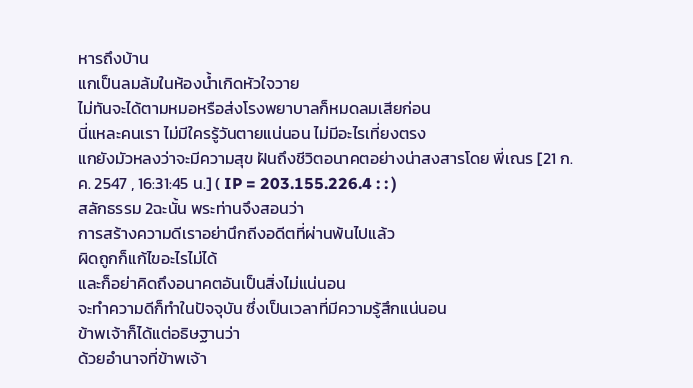หารถึงบ้าน
แกเป็นลมล้มในห้องน้ำเกิดหัวใจวาย
ไม่ทันจะได้ตามหมอหรือส่งโรงพยาบาลก็หมดลมเสียก่อน
นี่แหละคนเรา ไม่มีใครรู้วันตายแน่นอน ไม่มีอะไรเที่ยงตรง
แกยังมัวหลงว่าจะมีความสุข ฝันถึงชีวิตอนาคตอย่างน่าสงสารโดย พี่เณร [21 ก.ค. 2547 , 16:31:45 น.] ( IP = 203.155.226.4 : : )
สลักธรรม 2ฉะนั้น พระท่านจึงสอนว่า
การสร้างความดีเราอย่านึกถีงอดีตที่ผ่านพ้นไปแล้ว
ผิดถูกก็แก้ไขอะไรไม่ได้
และก็อย่าคิดถึงอนาคตอันเป็นสิ่งไม่แน่นอน
จะทำความดีก็ทำในปัจจุบัน ซึ่งเป็นเวลาที่มีความรู้สึกแน่นอน
ข้าพเจ้าก็ได้แต่อธิษฐานว่า
ด้วยอำนาจที่ข้าพเจ้า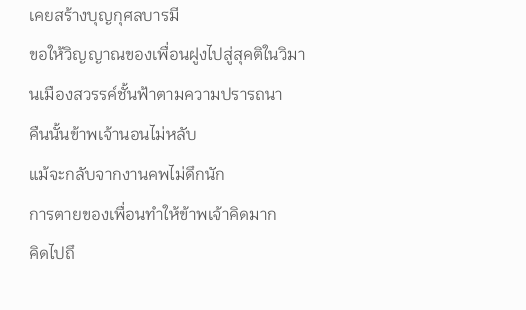เคยสร้างบุญกุศลบารมี
ขอให้วิญญาณของเพื่อนฝูงไปสู่สุคติในวิมานเมืองสวรรค์ชั้นฟ้าตามความปรารถนา
คืนนั้นข้าพเจ้านอนไม่หลับ
แม้จะกลับจากงานคพไม่ดึกนัก
การตายของเพื่อนทำให้ข้าพเจ้าคิดมาก
คิดไปถึ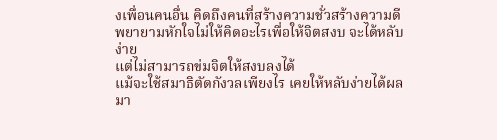งเพื่อนคนอื่น คิดถึงคนที่สร้างความชั่วสร้างความดี
พยายามหักใจไม่ให้คิดอะไรเพื่อให้จิตสงบ จะได้หลับง่าย
แต่ไม่สามารถข่มจิตให้สงบลงได้
แม้จะใช้สมาธิตัดกังวลเพียงไร เคยให้หลับง่ายได้ผลมา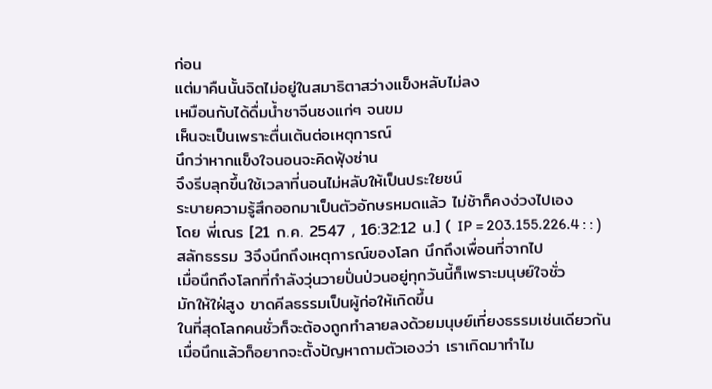ก่อน
แต่มาคืนนั้นจิตไม่อยู่ในสมาธิตาสว่างแข็งหลับไม่ลง
เหมือนกับได้ดื่มน้ำชาจีนชงแก่ๆ จนขม
เห็นจะเป็นเพราะตื่นเต้นต่อเหตุการณ์
นึกว่าหากแข็งใจนอนจะคิดฟุ้งซ่าน
จึงรีบลุกขึ้นใช้เวลาที่นอนไม่หลับให้เป็นประใยชน์
ระบายความรู้สึกออกมาเป็นตัวอักษรหมดแล้ว ไม่ช้าก็คงง่วงไปเอง
โดย พี่เณร [21 ก.ค. 2547 , 16:32:12 น.] ( IP = 203.155.226.4 : : )
สลักธรรม 3จึงนึกถึงเหตุการณ์ของโลก นึกถึงเพื่อนที่จากไป
เมื่อนึกถึงโลกที่กำลังวุ่นวายปั่นป่วนอยู่ทุกวันนี้ก็เพราะมนุษย์ใจชั่ว
มักให้ใฝ่สูง ขาดคีลธรรมเป็นผู้ก่อให้เกิดขึ้น
ในที่สุดโลกคนชั่วก็จะต้องถูกทำลายลงด้วยมนุษย์เที่ยงธรรมเช่นเดียวกัน
เมื่อนึกแล้วก็อยากจะตั้งปัญหาถามตัวเองว่า เราเกิดมาทำไม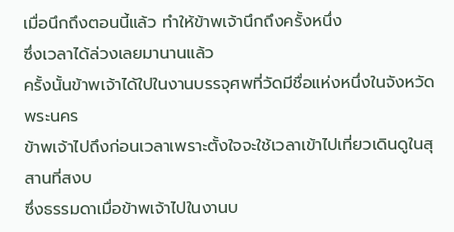เมื่อนึกถึงตอนนี้แล้ว ทำให้ข้าพเจ้านึกถึงครั้งหนึ่ง
ซึ่งเวลาได้ล่วงเลยมานานแล้ว
ครั้งนั้นข้าพเจ้าได้ใปในงานบรรจุศพที่วัดมีชื่อแห่งหนึ่งในจังหวัดพระนคร
ข้าพเจ้าไปถึงก่อนเวลาเพราะตั้งใจจะใช้เวลาเข้าไปเที่ยวเดินดูในสุสานที่สงบ
ซึ่งธรรมดาเมื่อข้าพเจ้าไปในงานบ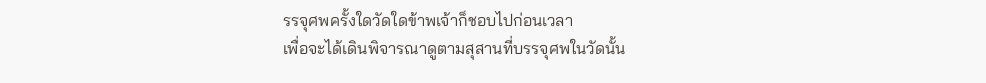รรจุศพครั้งใดวัดใดข้าพเจ้าก็ชอบไปก่อนเวลา
เพื่อจะได้เดินพิจารณาดูตามสุสานที่บรรจุศพในวัดนั้น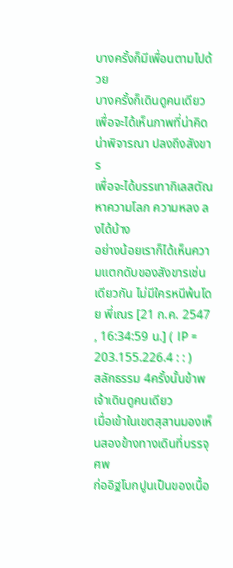บางครั้งก็มีเพื่อนตามไปด้วย
บางครั้งก็เดินดูคนเดียว
เพื่อจะได้เห็นภาพที่น่าคิดน่าพิจารณา ปลงถึงสังขาร
เพื่อจะได้บรรเทากิเลสตัณหาความโลภ ความหลง ลงได้บ้าง
อย่างน้อยเราก็ได้เห็นความแตกดับของสังขารเช่นเดียวกัน ไม่มีใครหนีพ้นโดย พี่เณร [21 ก.ค. 2547 , 16:34:59 น.] ( IP = 203.155.226.4 : : )
สลักธรรม 4ครั้งนั้นข้าพเจ้าเดินดูคนเดียว
เมื่อเข้าในเขตสุสานมองเห็นสองข้างทางเดินที่บรรจุศพ
ก่ออิฐโบกปูนเป็นของเนื้อ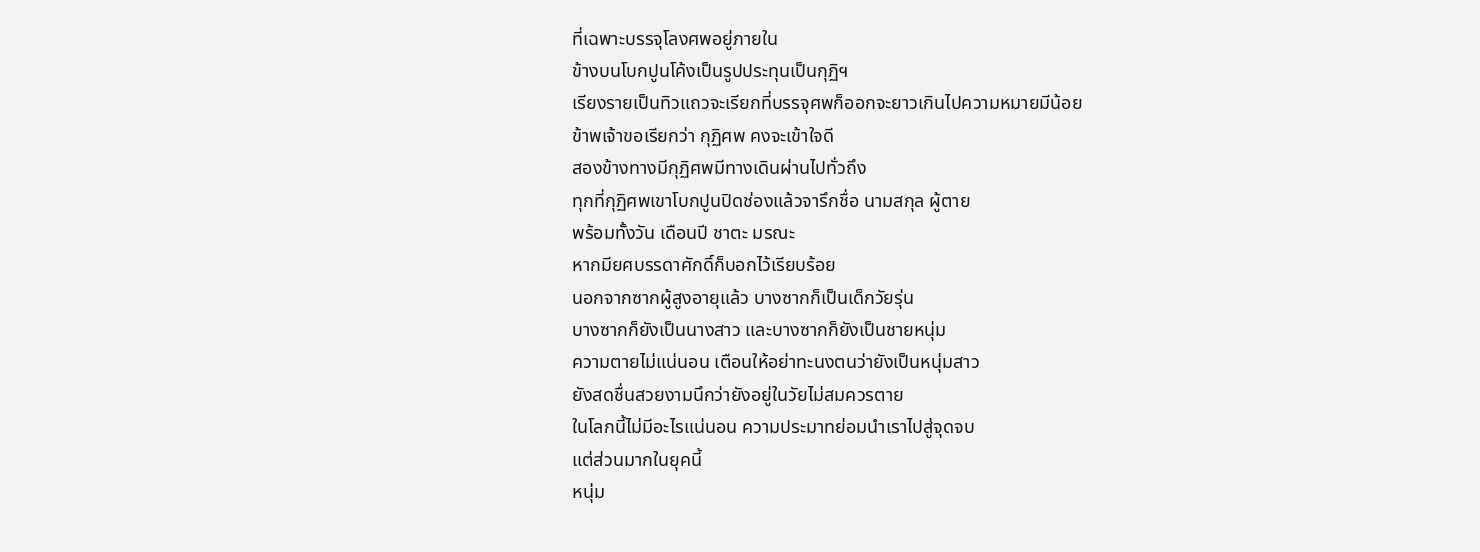ที่เฉพาะบรรจุโลงศพอยู่ภายใน
ข้างบนโบกปูนโค้งเป็นรูปประทุนเป็นกุฏิฯ
เรียงรายเป็นทิวแถวจะเรียกที่บรรจุศพก็ออกจะยาวเกินไปความหมายมีน้อย
ข้าพเจ้าขอเรียกว่า กุฏิศพ คงจะเข้าใจดี
สองข้างทางมีกุฏิศพมีทางเดินผ่านไปทั่วถึง
ทุกที่กุฏิศพเขาโบกปูนปิดช่องแล้วจารึกชื่อ นามสกุล ผู้ตาย
พร้อมทั้งวัน เดือนปี ชาตะ มรณะ
หากมียศบรรดาศักดิ์ก็บอกไว้เรียบร้อย
นอกจากซากผู้สูงอายุแล้ว บางซากก็เป็นเด็กวัยรุ่น
บางซากก็ยังเป็นนางสาว และบางซากก็ยังเป็นชายหนุ่ม
ความตายไม่แน่นอน เตือนให้อย่าทะนงตนว่ายังเป็นหนุ่มสาว
ยังสดชื่นสวยงามนึกว่ายังอยู่ในวัยไม่สมควรตาย
ในโลกนี้ไม่มีอะไรแน่นอน ความประมาทย่อมนำเราไปสู่จุดจบ
แต่ส่วนมากในยุคนี้
หนุ่ม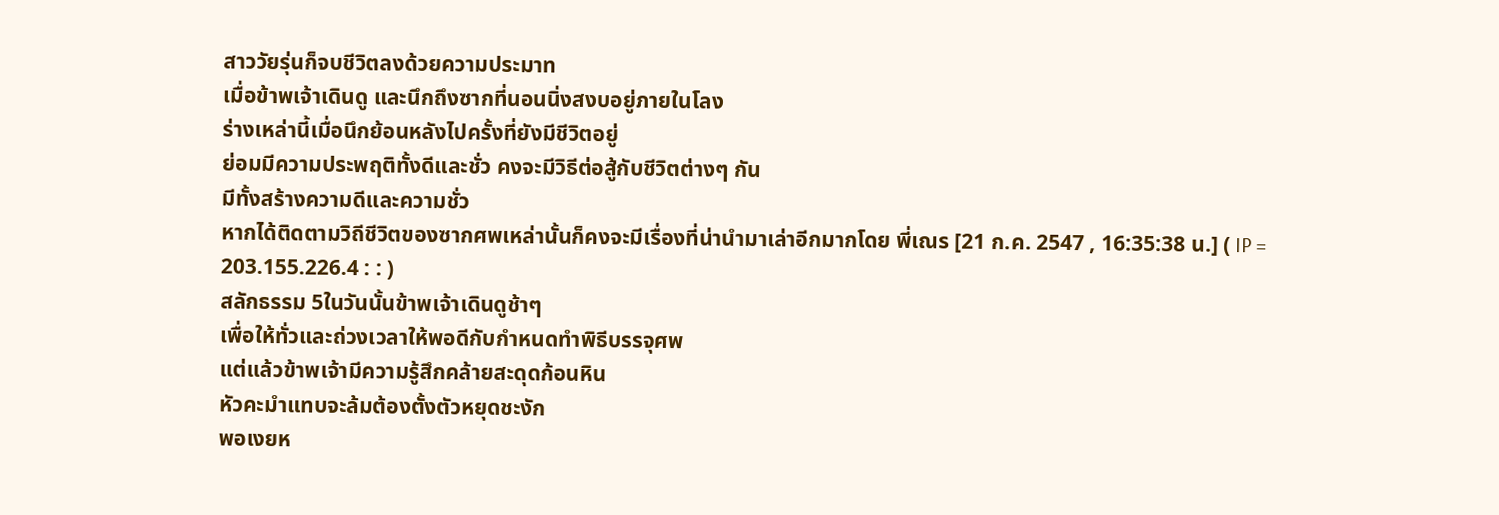สาววัยรุ่นก็จบชีวิตลงด้วยความประมาท
เมื่อข้าพเจ้าเดินดู และนึกถึงซากที่นอนนิ่งสงบอยู่ภายในโลง
ร่างเหล่านี้เมื่อนึกย้อนหลังไปครั้งที่ยังมีชีวิตอยู่
ย่อมมีความประพฤติทั้งดีและชั่ว คงจะมีวิธีต่อสู้กับชีวิตต่างๆ กัน
มีทั้งสร้างความดีและความชั่ว
หากได้ติดตามวิถีชีวิตของซากศพเหล่านั้นก็คงจะมีเรื่องที่น่านำมาเล่าอีกมากโดย พี่เณร [21 ก.ค. 2547 , 16:35:38 น.] ( IP = 203.155.226.4 : : )
สลักธรรม 5ในวันนั้นข้าพเจ้าเดินดูช้าๆ
เพื่อให้ทั่วและถ่วงเวลาให้พอดีกับกำหนดทำพิธีบรรจุศพ
แต่แล้วข้าพเจ้ามีความรู้สึกคล้ายสะดุดก้อนหิน
หัวคะมำแทบจะล้มต้องตั้งตัวหยุดชะงัก
พอเงยห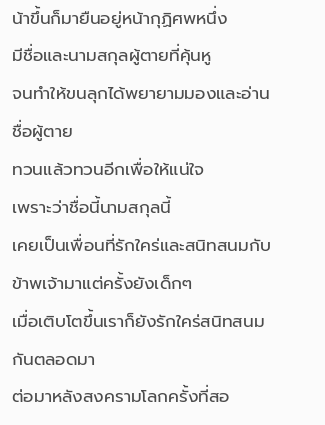น้าขึ้นก็มายืนอยู่หน้ากุฏิศพหนึ่ง
มีชื่อและนามสกุลผู้ตายที่คุ้นหู
จนทำให้ขนลุกได้พยายามมองและอ่านชื่อผู้ตาย
ทวนแล้วทวนอีกเพื่อให้แน่ใจ
เพราะว่าชื่อนี้นามสกุลนี้
เคยเป็นเพื่อนที่รักใคร่และสนิทสนมกับข้าพเจ้ามาแต่ครั้งยังเด็กๆ
เมื่อเติบโตขึ้นเราก็ยังรักใคร่สนิทสนมกันตลอดมา
ต่อมาหลังสงครามโลกครั้งที่สอ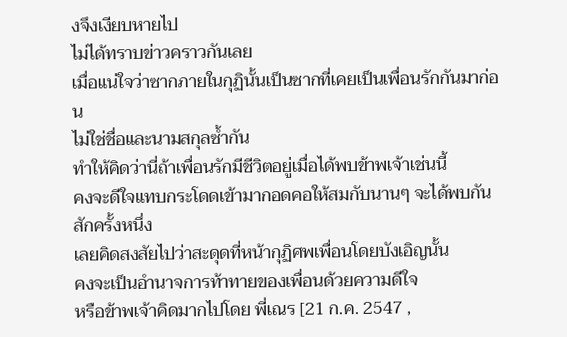งจึงเงียบหายไป
ไม่ได้ทราบข่าวคราวกันเลย
เมื่อแน่ใจว่าซากภายในกุฏินั้นเป็นซากที่เคยเป็นเพื่อนรักกันมาก่อน
ไม่ใช่ชื่อและนามสกุลซ้ำกัน
ทำให้คิดว่านี่ถ้าเพื่อนรักมีชีวิตอยู่เมื่อได้พบข้าพเจ้าเช่นนี้
คงจะดีใจแทบกระโดดเข้ามากอดคอให้สมกับนานๆ จะได้พบกันสักครั้งหนึ่ง
เลยคิดสงสัยไปว่าสะดุดที่หน้ากุฏิศพเพื่อนโดยบังเอิญนั้น
คงจะเป็นอำนาจการท้าทายของเพื่อนด้วยความดีใจ
หรือข้าพเจ้าคิดมากไปโดย พี่เณร [21 ก.ค. 2547 ,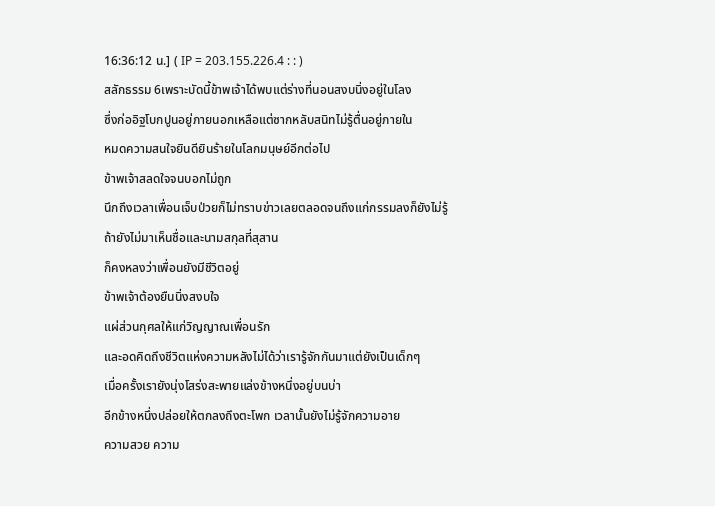16:36:12 น.] ( IP = 203.155.226.4 : : )
สลักธรรม 6เพราะบัดนี้ข้าพเจ้าได้พบแต่ร่างที่นอนสงบนิ่งอยู่ในโลง
ซึ่งก่ออิฐโบกปูนอยู่ภายนอกเหลือแต่ซากหลับสนิทไม่รู้ตื่นอยู่ภายใน
หมดความสนใจยินดียินร้ายในโลกมนุษย์อีกต่อไป
ข้าพเจ้าสลดใจจนบอกไม่ถูก
นึกถึงเวลาเพื่อนเจ็บป่วยก็ไม่ทราบข่าวเลยตลอดจนถึงแก่กรรมลงก็ยังไม่รู้
ถ้ายังไม่มาเห็นชื่อและนามสกุลที่สุสาน
ก็คงหลงว่าเพื่อนยังมีชีวิตอยู่
ข้าพเจ้าต้องยืนนิ่งสงบใจ
แผ่ส่วนกุศลให้แก่วิญญาณเพื่อนรัก
และอดคิดถึงชีวิตแห่งความหลังไม่ได้ว่าเรารู้จักกันมาแต่ยังเป็นเด็กๆ
เมื่อครั้งเรายังนุ่งโสร่งสะพายแล่งข้างหนึ่งอยู่บนบ่า
อีกข้างหนึ่งปล่อยให้ตกลงถึงตะโพก เวลานั้นยังไม่รู้จักความอาย
ความสวย ความ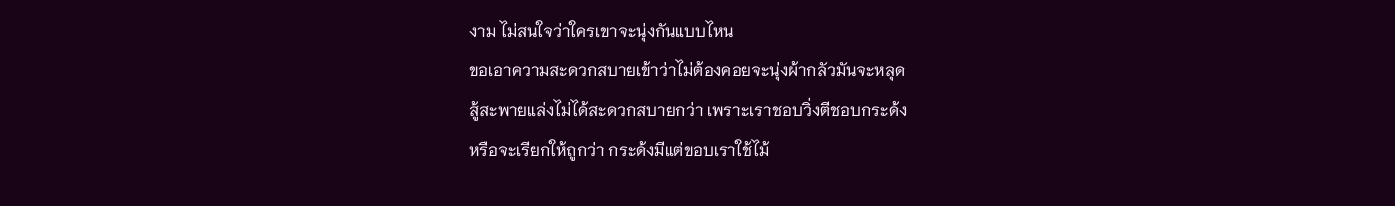งาม ไม่สนใจว่าใครเขาจะนุ่งกันแบบไหน
ขอเอาความสะดวกสบายเข้าว่าไม่ต้องคอยจะนุ่งผ้ากลัวมันจะหลุด
สู้สะพายแล่งไม่ได้สะดวกสบายกว่า เพราะเราชอบวิ่งตีชอบกระด้ง
หรือจะเรียกให้ถูกว่า กระด้งมีแต่ขอบเราใช้ไม้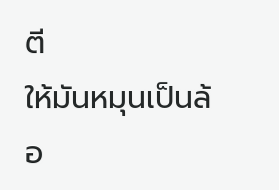ตี
ให้มันหมุนเป็นล้อ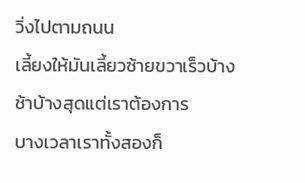วิ่งไปตามถนน
เลี้ยงให้มันเลี้ยวซ้ายขวาเร็วบ้างช้าบ้างสุดแต่เราต้องการ
บางเวลาเราทั้งสองก็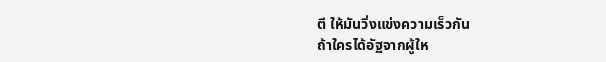ตี ให้มันวิ่งแข่งความเร็วกัน
ถ้าใครได้อัฐจากผู้ให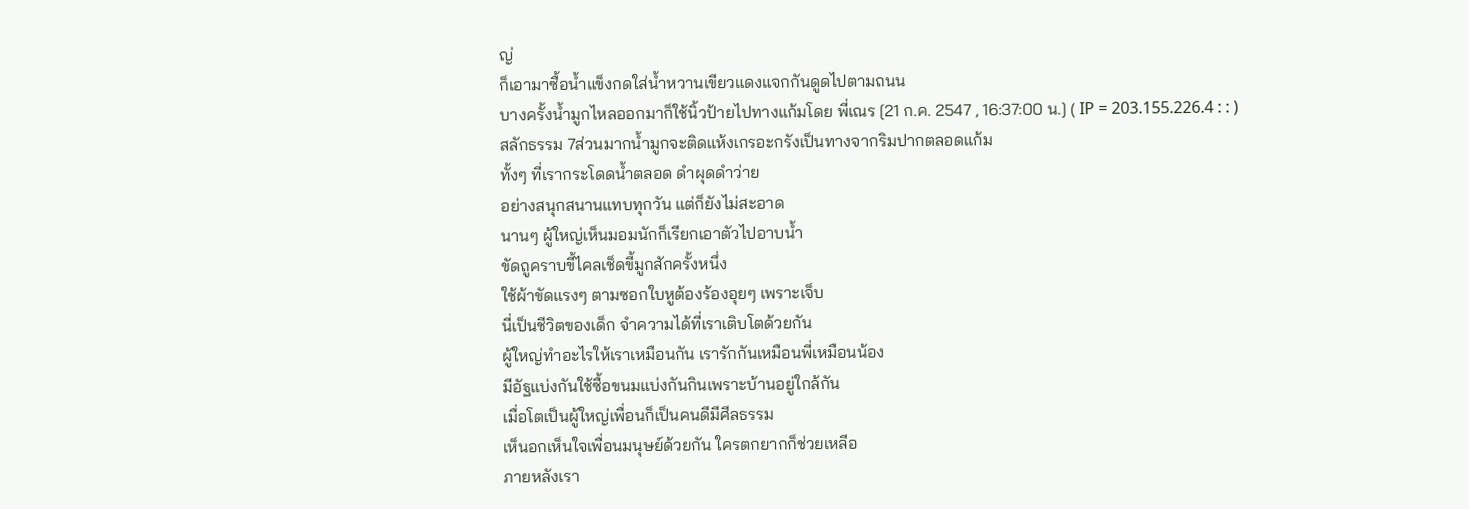ญ่
ก็เอามาซื้อน้ำแข็งกดใส่น้ำหวานเขียวแดงแจกกันดูดไปตามถนน
บางครั้งน้ำมูกไหลออกมาก็ใช้นิ้วป้ายไปทางแก้มโดย พี่เณร [21 ก.ค. 2547 , 16:37:00 น.] ( IP = 203.155.226.4 : : )
สลักธรรม 7ส่วนมากน้ำมูกจะติดแห้งเกรอะกรังเป็นทางจากริมปากตลอดแก้ม
ทั้งๆ ที่เรากระโดดน้ำตลอด ดำผุดดำว่าย
อย่างสนุกสนานแทบทุกวัน แต่ก็ยังไม่สะอาด
นานๆ ผู้ใหญ่เห็นมอมนักก็เรียกเอาตัวไปอาบน้ำ
ขัดถูคราบขี้ไคลเช็ดขี้มูกสักครั้งหนึ่ง
ใช้ผ้าขัดแรงๆ ตามซอกใบหูต้องร้องอุยๆ เพราะเจ็บ
นี่เป็นชีวิตของเด็ก จำความได้ที่เราเติบโตด้วยกัน
ผู้ใหญ่ทำอะไรให้เราเหมือนกัน เรารักกันเหมือนพี่เหมือนน้อง
มีอัฐแบ่งกันใช้ซื้อขนมแบ่งกันกินเพราะบ้านอยู่ใกล้กัน
เมื่อโตเป็นผู้ใหญ่เพื่อนก็เป็นคนดีมีศีลธรรม
เห็นอกเห็นใจเพื่อนมนุษย์ด้วยกัน ใครตกยากก็ช่วยเหลีอ
ภายหลังเรา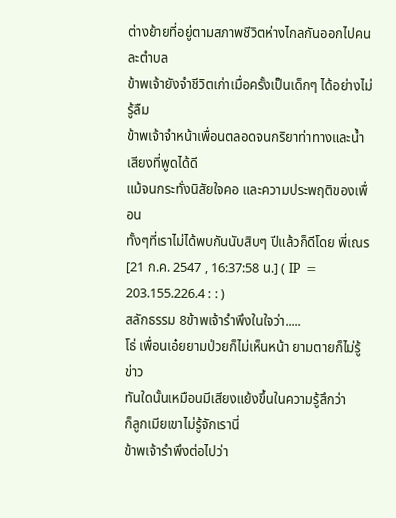ต่างย้ายที่อยู่ตามสภาพชีวิตห่างไกลกันออกไปคนละตำบล
ข้าพเจ้ายังจำชีวิตเก่าเมื่อครั้งเป็นเด็กๆ ได้อย่างไม่รู้ลืม
ข้าพเจ้าจำหน้าเพื่อนตลอดจนกริยาท่าทางและน้ำเสียงที่พูดได้ดี
แม้จนกระทั่งนิสัยใจคอ และความประพฤติของเพื่อน
ทั้งๆที่เราไม่ได้พบกันนับสิบๆ ปีแล้วก็ดีโดย พี่เณร [21 ก.ค. 2547 , 16:37:58 น.] ( IP = 203.155.226.4 : : )
สลักธรรม 8ข้าพเจ้ารำพึงในใจว่า.....
โธ่ เพื่อนเอ๋ยยามป่วยก็ไม่เห็นหน้า ยามตายก็ไม่รู้ข่าว
ทันใดนั้นเหมือนมีเสียงแย้งขึ้นในความรู้สึกว่า
ก็ลูกเมียเขาไม่รู้จักเรานี่
ข้าพเจ้ารำพึงต่อไปว่า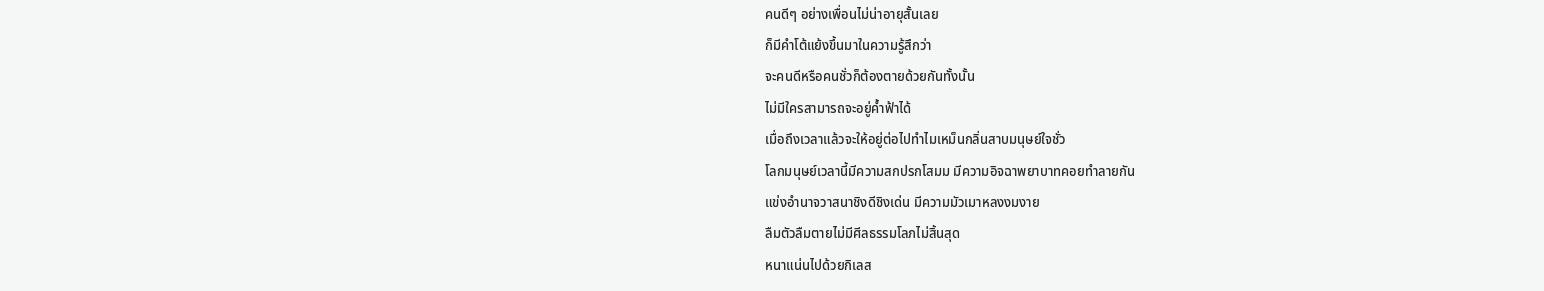คนดีๆ อย่างเพื่อนไม่น่าอายุสั้นเลย
ก็มีคำโต้แย้งขึ้นมาในความรู้สึกว่า
จะคนดีหรือคนชั่วก็ต้องตายด้วยกันทั้งนั้น
ไม่มีใครสามารถจะอยู่ค้ำฟ้าได้
เมื่อถึงเวลาแล้วจะให้อยู่ต่อไปทำไมเหม็นกลิ่นสาบมนุษย์ใจชั่ว
โลกมนุษย์เวลานี้มีความสกปรกโสมม มีความอิจฉาพยาบาทคอยทำลายกัน
แข่งอำนาจวาสนาชิงดีชิงเด่น มีความมัวเมาหลงงมงาย
ลืมตัวลืมตายไม่มีศีลธรรมโลภไม่สิ้นสุด
หนาแน่นไปด้วยกิเลส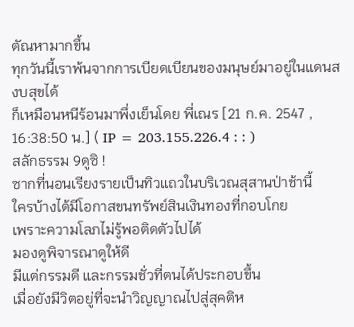ตัณหามากขึ้น
ทุกวันนี้เราพ้นจากการเบียดเบียนของมนุษย์มาอยู่ในแดนสงบสุขได้
ก็เหมือนหนีร้อนมาพึ่งเย็นโดย พี่เณร [21 ก.ค. 2547 , 16:38:50 น.] ( IP = 203.155.226.4 : : )
สลักธรรม 9ดูซิ !
ซากที่นอนเรียงรายเป็นทิวแถวในบริเวณสุสานป่าช้านี้
ใครบ้างได้มีโอกาสขนทรัพย์สินเงินทองที่กอบโกย
เพราะความโลภไม่รู้พอติดตัวไปได้
มองดูพิจารณาดูให้ดี
มีแต่กรรมดี และกรรมชั่วที่ตนได้ประกอบขึ้น
เมื่อยังมีวิตอยู่ที่จะนำวิญญาณไปสู่สุคติห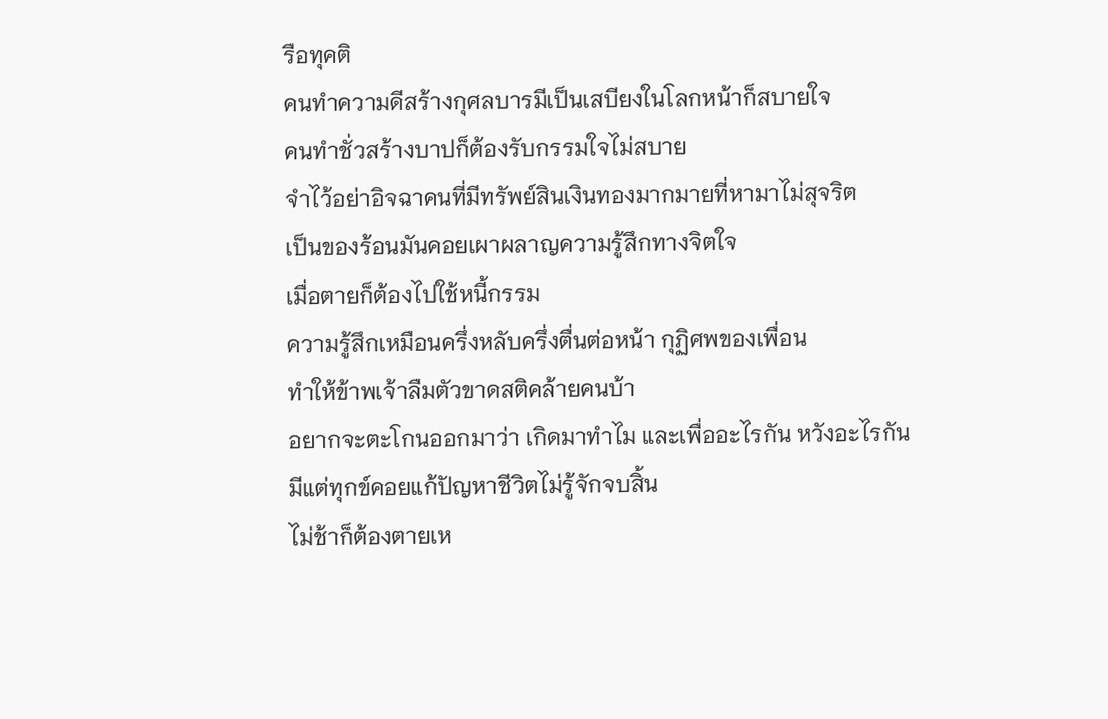รือทุคติ
คนทำความดีสร้างกุศลบารมีเป็นเสบียงในโลกหน้าก็สบายใจ
คนทำชั่วสร้างบาปก็ต้องรับกรรมใจไม่สบาย
จำไว้อย่าอิจฉาคนที่มีทรัพย์สินเงินทองมากมายที่หามาไม่สุจริต
เป็นของร้อนมันคอยเผาผลาญความรู้สึกทางจิตใจ
เมื่อตายก็ต้องไปใช้หนี้กรรม
ความรู้สึกเหมือนครึ่งหลับครึ่งตื่นต่อหน้า กุฏิศพของเพื่อน
ทำให้ข้าพเจ้าลืมตัวขาดสติคล้ายคนบ้า
อยากจะตะโกนออกมาว่า เกิดมาทำไม และเพื่ออะไรกัน หวังอะไรกัน
มีแต่ทุกข์คอยแก้ปัญหาชีวิตไม่รู้จักจบสิ้น
ไม่ช้าก็ต้องตายเห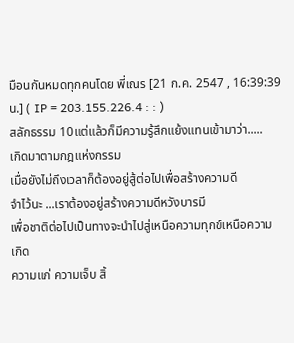มือนกันหมดทุกคนโดย พี่เณร [21 ก.ค. 2547 , 16:39:39 น.] ( IP = 203.155.226.4 : : )
สลักธรรม 10แต่แล้วก็มีความรู้สึกแย้งแทนเข้ามาว่า.....
เกิดมาตามกฎแห่งกรรม
เมื่อยังไม่ถึงเวลาก็ต้องอยู่สู้ต่อไปเพื่อสร้างความดี
จำไว้นะ ...เราต้องอยู่สร้างความดีหวังบารมี
เพื่อชาติต่อไปเป็นทางจะนำไปสู่เหนือความทุกข์เหนือความเกิด
ความแก่ ความเจ็บ สิ้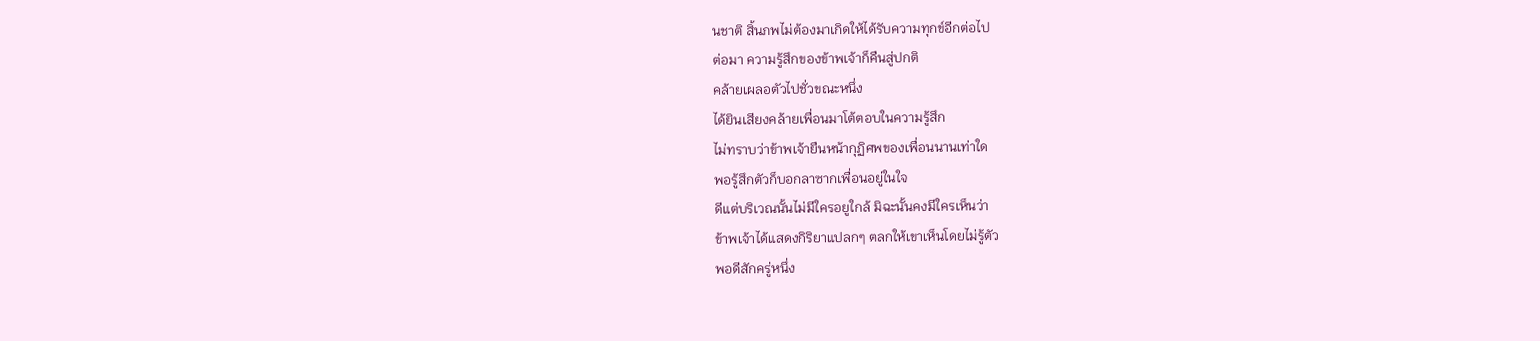นชาติ สิ้นภพไม่ต้องมาเกิดให้ได้รับความทุกข์อีกต่อไป
ต่อมา ความรู้สึกของข้าพเจ้าก็คืนสู่ปกติ
คล้ายเผลอตัวไปชั่วขณะหนึ่ง
ได้ยินเสียงคล้ายเพื่อนมาโต้ตอบในความรู้สึก
ไม่ทราบว่าข้าพเจ้ายืนหน้ากุฏิศพของเพื่อนนานเท่าใด
พอรู้สึกตัวก็บอกลาซากเพื่อนอยู่ในใจ
ดีแต่บริเวณนั้นไม่มีใครอยูใกล้ มิฉะนั้นคงมีใครเห็นว่า
ข้าพเจ้าได้แสดงกิริยาแปลกๆ ตลกให้เขาเห็นโดยไม่รู้ตัว
พอดีสักครู่หนึ่ง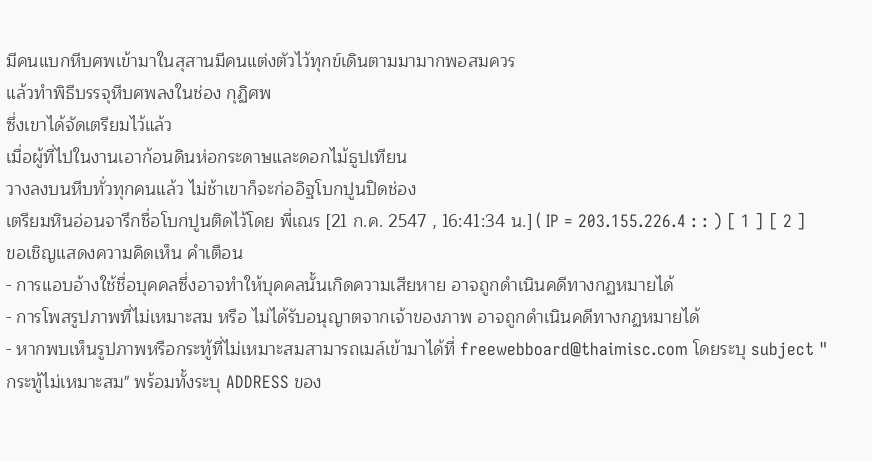มีคนแบกหีบศพเข้ามาในสุสานมีคนแต่งตัวไว้ทุกข์เดินตามมามากพอสมควร
แล้วทำพิธีบรรจุหีบศพลงในช่อง กุฏิศพ
ซึ่งเขาได้จัดเตรียมไว้แล้ว
เมื่อผู้ที่ไปในงานเอาก้อนดินห่อกระดาษและดอกไม้ธูปเทียน
วางลงบนหีบทั่วทุกคนแล้ว ไม่ช้าเขาก็จะก่ออิฐโบกปูนปิดช่อง
เตรียมหินอ่อนจารึกชื่อโบกปูนติดไว้โดย พี่เณร [21 ก.ค. 2547 , 16:41:34 น.] ( IP = 203.155.226.4 : : ) [ 1 ] [ 2 ]
ขอเชิญแสดงความคิดเห็น คำเตือน
- การแอบอ้างใช้ชื่อบุคคลซึ่งอาจทำให้บุคคลนั้นเกิดความเสียหาย อาจถูกดำเนินคดีทางกฏหมายได้
- การโพสรูปภาพที่ไม่เหมาะสม หรือ ไม่ได้รับอนุญาตจากเจ้าของภาพ อาจถูกดำเนินคดีทางกฏหมายได้
- หากพบเห็นรูปภาพหรือกระทู้ที่ไม่เหมาะสมสามารถเมล์เข้ามาได้ที่ freewebboard@thaimisc.com โดยระบุ subject "กระทู้ไม่เหมาะสม" พร้อมทั้งระบุ ADDRESS ของ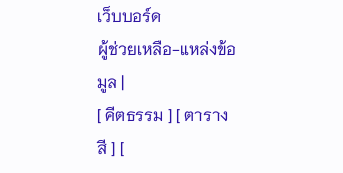เว็บบอร์ด
ผู้ช่วยเหลือ-แหล่งข้อมูล |
[ คีตธรรม ] [ ตารางสี ] [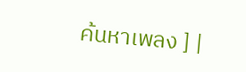ค้นหาเพลง ] |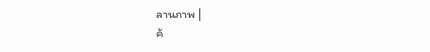ลานภาพ |
ค้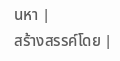นหา |
สร้างสรรค์โดย |